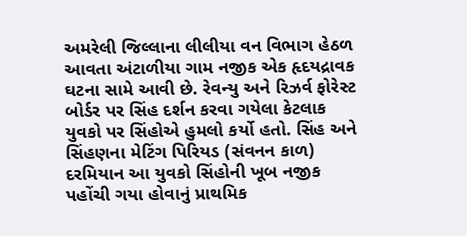અમરેલી જિલ્લાના લીલીયા વન વિભાગ હેઠળ આવતા અંટાળીયા ગામ નજીક એક હૃદયદ્રાવક ઘટના સામે આવી છે. રેવન્યુ અને રિઝર્વ ફોરેસ્ટ બોર્ડર પર સિંહ દર્શન કરવા ગયેલા કેટલાક યુવકો પર સિંહોએ હુમલો કર્યો હતો. સિંહ અને સિંહણના મેટિંગ પિરિયડ (સંવનન કાળ) દરમિયાન આ યુવકો સિંહોની ખૂબ નજીક પહોંચી ગયા હોવાનું પ્રાથમિક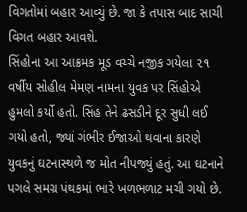વિગતોમાં બહાર આવ્યું છે. જા કે તપાસ બાદ સાચી વિગત બહાર આવશે.
સિંહોના આ આક્રમક મૂડ વચ્ચે નજીક ગયેલા ૨૧ વર્ષીય સોહીલ મેમણ નામના યુવક પર સિંહોએ હુમલો કર્યો હતો. સિંહ તેને ઢસડીને દૂર સુધી લઈ ગયો હતો, જ્યાં ગંભીર ઈજાઓ થવાના કારણે યુવકનું ઘટનાસ્થળે જ મોત નીપજ્યું હતું. આ ઘટનાને પગલે સમગ્ર પંથકમાં ભારે ખળભળાટ મચી ગયો છે.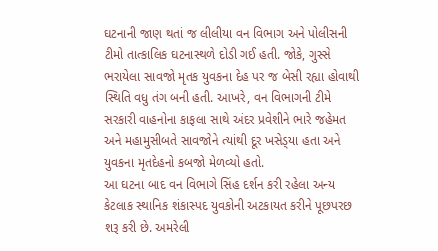ઘટનાની જાણ થતાં જ લીલીયા વન વિભાગ અને પોલીસની ટીમો તાત્કાલિક ઘટનાસ્થળે દોડી ગઈ હતી. જોકે, ગુસ્સે ભરાયેલા સાવજો મૃતક યુવકના દેહ પર જ બેસી રહ્યા હોવાથી સ્થિતિ વધુ તંગ બની હતી. આખરે, વન વિભાગની ટીમે સરકારી વાહનોના કાફલા સાથે અંદર પ્રવેશીને ભારે જહેમત અને મહામુસીબતે સાવજોને ત્યાંથી દૂર ખસેડ્‌યા હતા અને યુવકના મૃતદેહનો કબજો મેળવ્યો હતો.
આ ઘટના બાદ વન વિભાગે સિંહ દર્શન કરી રહેલા અન્ય કેટલાક સ્થાનિક શંકાસ્પદ યુવકોની અટકાયત કરીને પૂછપરછ શરૂ કરી છે. અમરેલી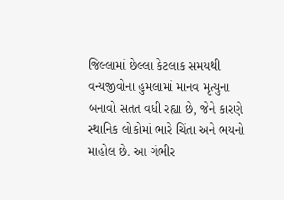જિલ્લામાં છેલ્લા કેટલાક સમયથી વન્યજીવોના હુમલામાં માનવ મૃત્યુના બનાવો સતત વધી રહ્યા છે, જેને કારણે સ્થાનિક લોકોમાં ભારે ચિંતા અને ભયનો માહોલ છે. આ ગંભીર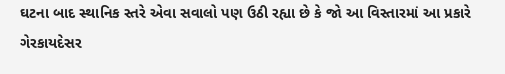ઘટના બાદ સ્થાનિક સ્તરે એવા સવાલો પણ ઉઠી રહ્યા છે કે જો આ વિસ્તારમાં આ પ્રકારે ગેરકાયદેસર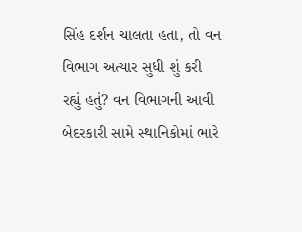સિંહ દર્શન ચાલતા હતા, તો વન વિભાગ અત્યાર સુધી શું કરી રહ્યું હતું? વન વિભાગની આવી બેદરકારી સામે સ્થાનિકોમાં ભારે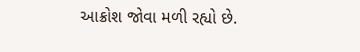આક્રોશ જોવા મળી રહ્યો છે.